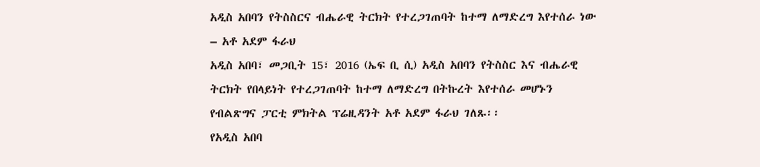አዲስ አበባን የትስስርና ብሔራዊ ትርክት የተረጋገጠባት ከተማ ለማድረግ እየተሰራ ነው – አቶ አደም ፋራህ
አዲስ አበባ፣ መጋቢት 15፣ 2016 (ኤፍ ቢ ሲ) አዲስ አበባን የትስስር እና ብሔራዊ ትርክት የበላይነት የተረጋገጠባት ከተማ ለማድረግ በትኩረት እየተሰራ መሆኑን የብልጽግና ፓርቲ ምክትል ፕሬዚዳንት አቶ አደም ፋራህ ገለጹ፡፡
የአዲስ አበባ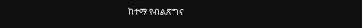ከተማ የብልጽግና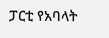ፓርቲ የአባላት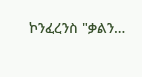ኮንፈረንስ "ቃልን…